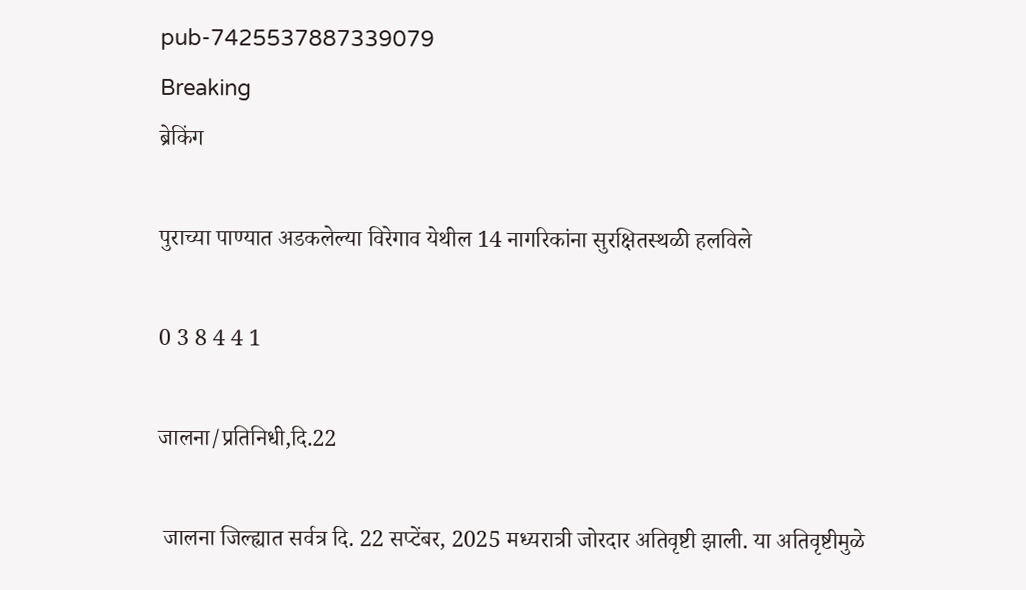pub-7425537887339079
Breaking
ब्रेकिंग

पुराच्या पाण्यात अडकलेल्या विरेगाव येथील 14 नागरिकांना सुरक्षितस्थळी हलविले

0 3 8 4 4 1

जालना/प्रतिनिधी,दि.22

 जालना जिल्ह्यात सर्वत्र दि. 22 सप्टेंबर, 2025 मध्यरात्री जोरदार अतिवृष्टी झाली. या अतिवृष्टीमुळे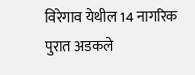विरेगाव येथील 14 नागरिक पुरात अडकले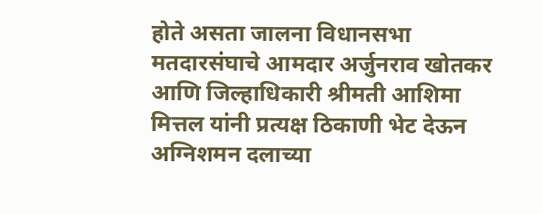होते असता जालना विधानसभा मतदारसंघाचे आमदार अर्जुनराव खोतकर आणि जिल्हाधिकारी श्रीमती आशिमा मित्तल यांनी प्रत्यक्ष ठिकाणी भेट देऊन अग्निशमन दलाच्या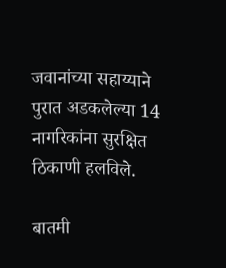जवानांच्या सहाय्याने पुरात अडकलेल्या 14 नागरिकांना सुरक्षित ठिकाणी हलविले.

बातमी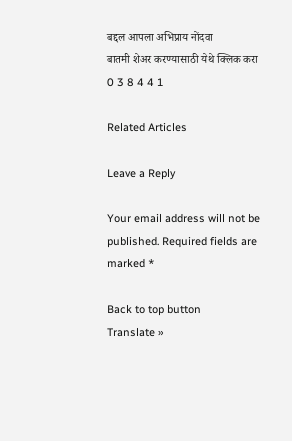बद्दल आपला अभिप्राय नोंदवा
बातमी शेअर करण्यासाठी येथे क्लिक करा
0 3 8 4 4 1

Related Articles

Leave a Reply

Your email address will not be published. Required fields are marked *

Back to top button
Translate »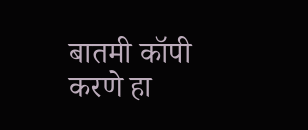बातमी कॉपी करणे हा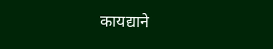कायद्याने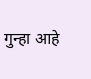गुन्हा आहे